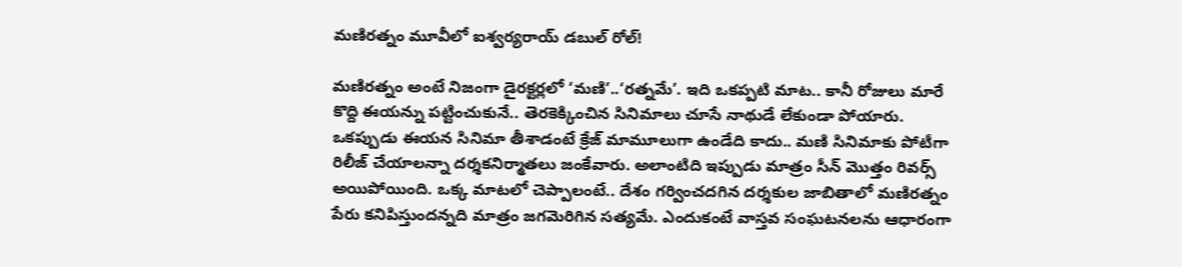మణిరత్నం మూవీలో ఐశ్వర్యరాయ్ డబుల్ రోల్!

మణిరత్నం అంటే నిజంగా డైరక్టర్లలో ‘మణి’..‘రత్నమే’. ఇది ఒకప్పటి మాట.. కానీ రోజులు మారే కొద్ది ఈయన్ను పట్టించుకునే.. తెరకెక్కించిన సినిమాలు చూసే నాథుడే లేకుండా పోయారు. ఒకప్పుడు ఈయన సినిమా తీశాడంటే క్రేజ్ మామూలుగా ఉండేది కాదు.. మణి సినిమాకు పోటీగా రిలీజ్ చేయాలన్నా దర్శకనిర్మాతలు జంకేవారు. అలాంటిది ఇప్పుడు మాత్రం సీన్ మొత్తం రివర్స్ అయిపోయింది. ఒక్క మాటలో చెప్పాలంటే.. దేశం గర్వించదగిన దర్శకుల జాబితాలో మణిరత్నం పేరు కనిపిస్తుందన్నది మాత్రం జగమెరిగిన సత్యమే. ఎందుకంటే వాస్తవ సంఘటనలను ఆధారంగా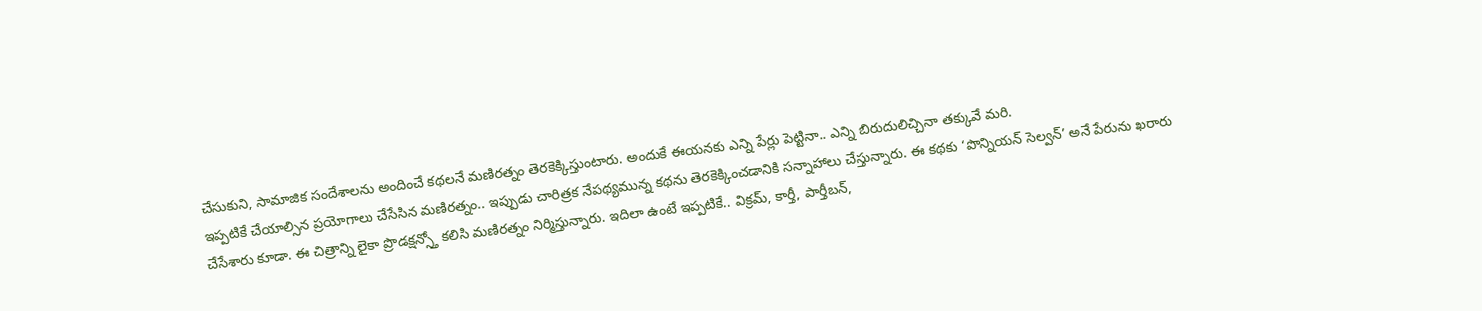చేసుకుని, సామాజిక సందేశాలను అందించే కథలనే మణిరత్నం తెరకెక్కిస్తుంటారు. అందుకే ఈయనకు ఎన్ని పేర్లు పెట్టినా.. ఎన్ని బిరుదులిచ్చినా తక్కువే మరి.
ఇప్పటికే చేయాల్సిన ప్రయోగాలు చేసేసిన మణిరత్నం.. ఇప్పుడు చారిత్రక నేపథ్యమున్న కథను తెరకెక్కించడానికి సన్నాహాలు చేస్తున్నారు. ఈ కథకు ‘పొన్నియన్ సెల్వన్’ అనే పేరును ఖరారు చేసేశారు కూడా. ఈ చిత్రాన్ని లైకా ప్రొడక్షన్స్తో కలిసి మణిరత్నం నిర్మిస్తున్నారు. ఇదిలా ఉంటే ఇప్పటికే.. విక్రమ్, కార్తీ, పార్తీబన్,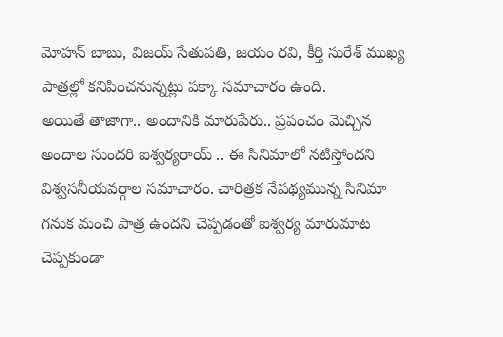మోహన్ బాబు, విజయ్ సేతుపతి, జయం రవి, కీర్తి సురేశ్ ముఖ్య పాత్రల్లో కనిపించనున్నట్లు పక్కా సమాచారం ఉంది.
అయితే తాజాగా.. అందానికి మారుపేరు.. ప్రపంచం మెచ్చిన అందాల సుందరి ఐశ్వర్యరాయ్ .. ఈ సినిమాలో నటిస్తోందని విశ్వసనీయవర్గాల సమాచారం. చారిత్రక నేపథ్యమున్న సినిమా గనుక మంచి పాత్ర ఉందని చెప్పడంతో ఐశ్వర్య మారుమాట చెప్పకుండా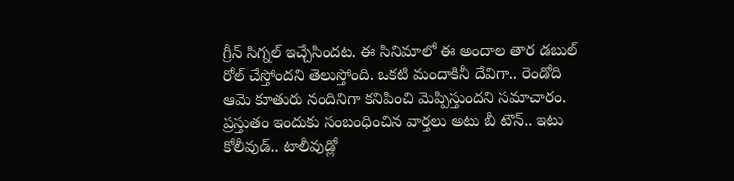గ్రీన్ సిగ్నల్ ఇచ్చేసిందట. ఈ సినిమాలో ఈ అందాల తార డబుల్ రోల్ చేస్తోందని తెలుస్తోంది. ఒకటి మందాకినీ దేవిగా.. రెండోది ఆమె కూతురు నందినిగా కనిపించి మెప్పిస్తుందని సమాచారం. ప్రస్తుతం ఇందుకు సంబంధించిన వార్తలు అటు బీ టౌన్.. ఇటు కోలీవుడ్.. టాలీవుడ్లో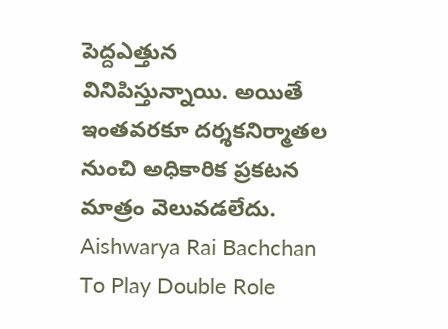పెద్దఎత్తున వినిపిస్తున్నాయి. అయితే ఇంతవరకూ దర్శకనిర్మాతల నుంచి అధికారిక ప్రకటన మాత్రం వెలువడలేదు.
Aishwarya Rai Bachchan To Play Double Role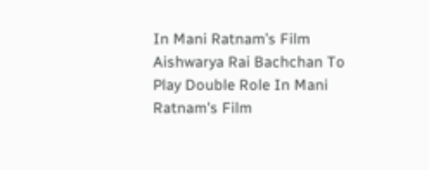In Mani Ratnam’s Film
Aishwarya Rai Bachchan To Play Double Role In Mani Ratnam's Film